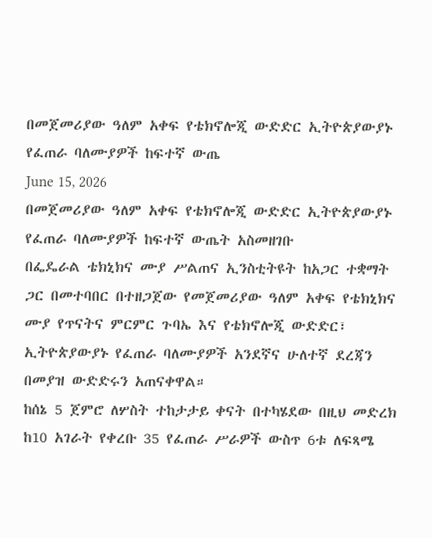በመጀመሪያው ዓለም አቀፍ የቴክኖሎጂ ውድድር ኢትዮጵያውያኑ የፈጠራ ባለሙያዎች ከፍተኛ ውጤ
June 15, 2026
በመጀመሪያው ዓለም አቀፍ የቴክኖሎጂ ውድድር ኢትዮጵያውያኑ የፈጠራ ባለሙያዎች ከፍተኛ ውጤት አስመዘገቡ
በፌዴራል ቴክኒክና ሙያ ሥልጠና ኢንስቲትዩት ከአጋር ተቋማት ጋር በመተባበር በተዘጋጀው የመጀመሪያው ዓለም አቀፍ የቴክኒክና ሙያ የጥናትና ምርምር ጉባኤ እና የቴክኖሎጂ ውድድር፣ ኢትዮጵያውያኑ የፈጠራ ባለሙያዎች አንደኛና ሁለተኛ ደረጃን በመያዝ ውድድሩን አጠናቀዋል።
ከሰኔ 5 ጀምሮ ለሦስት ተከታታይ ቀናት በተካሄደው በዚህ መድረክ ከ10 አገራት የቀረቡ 35 የፈጠራ ሥራዎች ውስጥ 6ቱ ለፍጻሜ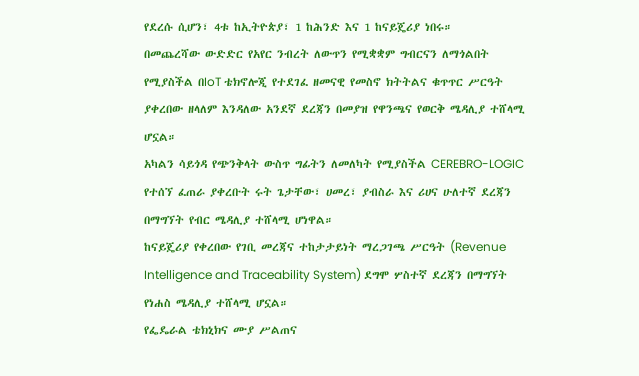የደረሱ ሲሆን፣ 4ቱ ከኢትዮጵያ፣ 1 ከሕንድ እና 1 ከናይጄሪያ ነበሩ።
በመጨረሻው ውድድር የአየር ንብረት ለውጥን የሚቋቋም ግብርናን ለማጎልበት የሚያስችል በIoT ቴክኖሎጂ የተደገፈ ዘመናዊ የመስኖ ክትትልና ቁጥጥር ሥርዓት ያቀረበው ዘላለም እንዳለው አንደኛ ደረጃን በመያዝ የዋንጫና የወርቅ ሜዳሊያ ተሸላሚ ሆኗል።
አካልን ሳይጎዳ የጭንቅላት ውስጥ ግፊትን ለመለካት የሚያስችል CEREBRO-LOGIC የተሰኘ ፈጠራ ያቀረቡት ሩት ጌታቸው፣ ሀመረ፣ ያብስራ እና ሪሀና ሁለተኛ ደረጃን በማግኘት የብር ሜዳሊያ ተሸላሚ ሆነዋል።
ከናይጄሪያ የቀረበው የገቢ መረጃና ተከታታይነት ማረጋገጫ ሥርዓት (Revenue Intelligence and Traceability System) ደግሞ ሦስተኛ ደረጃን በማግኘት የነሐስ ሜዳሊያ ተሸላሚ ሆኗል።
የፌዴራል ቴክኒክና ሙያ ሥልጠና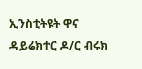ኢንስቲትዩት ዋና ዳይሬክተር ዶ/ር ብሩክ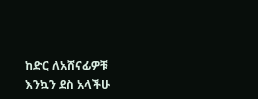ከድር ለአሸናፊዎቹ እንኳን ደስ አላችሁ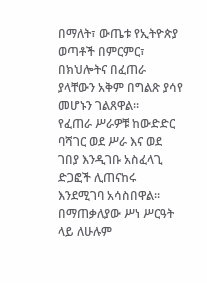በማለት፣ ውጤቱ የኢትዮጵያ ወጣቶች በምርምር፣ በክህሎትና በፈጠራ ያላቸውን አቅም በግልጽ ያሳየ መሆኑን ገልጸዋል።
የፈጠራ ሥራዎቹ ከውድድር ባሻገር ወደ ሥራ እና ወደ ገበያ እንዲገቡ አስፈላጊ ድጋፎች ሊጠናከሩ እንደሚገባ አሳስበዋል።
በማጠቃለያው ሥነ ሥርዓት ላይ ለሁሉም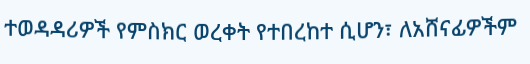ተወዳዳሪዎች የምስክር ወረቀት የተበረከተ ሲሆን፣ ለአሸናፊዎችም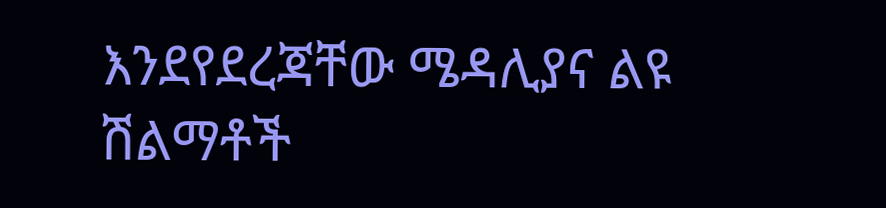እንደየደረጃቸው ሜዳሊያና ልዩ ሽልማቶች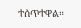ተሰጥተዋል።